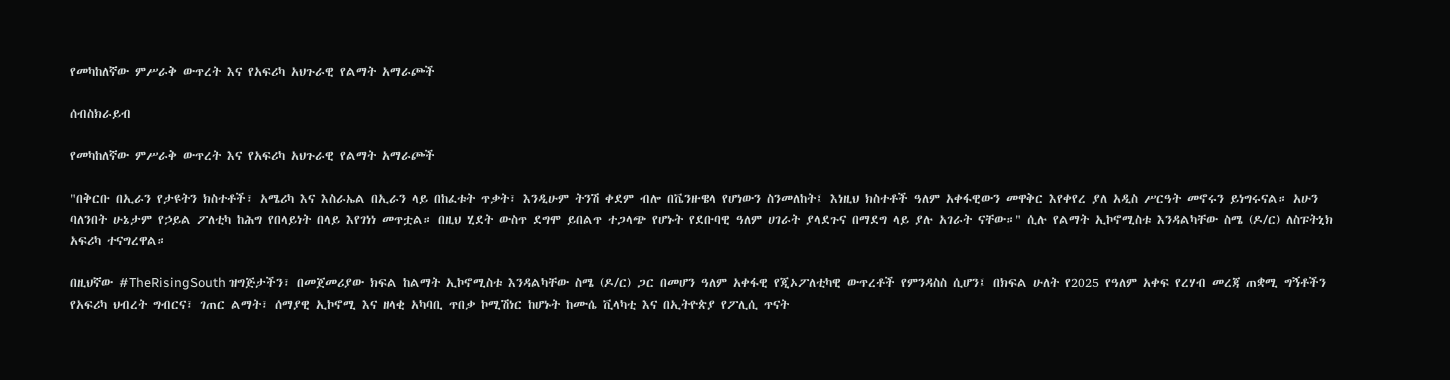የመካከለኛው ምሥራቅ ውጥረት እና የአፍሪካ አህጉራዊ የልማት አማራጮች

ሰብስክራይብ

የመካከለኛው ምሥራቅ ውጥረት እና የአፍሪካ አህጉራዊ የልማት አማራጮች

"በቅርቡ በኢራን የታዩትን ክስተቶች፣ አሜሪካ እና እስራኤል በኢራን ላይ በከፈቱት ጥቃት፣ እንዲሁም ትንሽ ቀደም ብሎ በቬንዙዌላ የሆነውን ስንመለከት፤ እነዚህ ክስተቶች ዓለም አቀፋዊውን መዋቅር እየቀየረ ያለ አዲስ ሥርዓት መኖሩን ይነግሩናል። አሁን ባለንበት ሁኔታም የኃይል ፖለቲካ ከሕግ የበላይነት በላይ እየገነነ መጥቷል። በዚህ ሂደት ውስጥ ደግሞ ይበልጥ ተጋላጭ የሆኑት የደቡባዊ ዓለም ሀገራት ያላደጉና በማደግ ላይ ያሉ አገራት ናቸው።" ሲሉ የልማት ኢኮኖሚስቱ እንዳልካቸው ስሜ (ዶ/ር) ለስፑትኒክ አፍሪካ ተናግረዋል።

በዚህኛው #TheRisingSouth ዝግጅታችን፣ በመጀመሪያው ክፍል ከልማት ኢኮኖሚስቱ እንዳልካቸው ስሜ (ዶ/ር) ጋር በመሆን ዓለም አቀፋዊ የጂኦፖለቲካዊ ውጥረቶች የምንዳስስ ሲሆን፤ በክፍል ሁለት የ2025 የዓለም አቀፍ የረሃብ መረጃ ጠቋሚ ግኝቶችን  የአፍሪካ ህብረት ግብርና፣ ገጠር ልማት፣ ሰማያዊ ኢኮኖሚ እና ዘላቂ አካባቢ ጥበቃ ኮሚሽነር ከሆኑት ከሙሴ ቪላካቲ እና በኢትዮጵያ የፖሊሲ ጥናት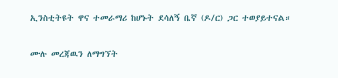ኢንስቲትዩት ዋና ተመራማሪ ከሆኑት ደሳለኝ ቤኛ (ዶ/ር) ጋር ተወያይተናል።

ሙሉ መረጃዉን ለማግኘት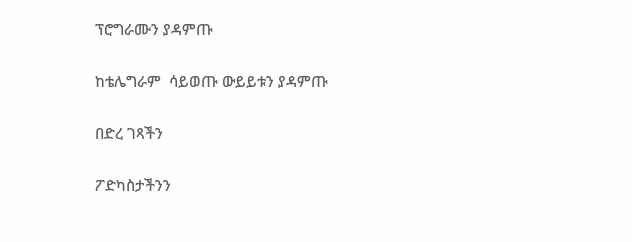ፕሮግራሙን ያዳምጡ

ከቴሌግራም  ሳይወጡ ውይይቱን ያዳምጡ

በድረ ገጻችን

ፖድካስታችንን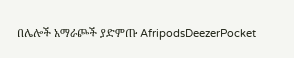በሌሎች አማራጮች ያድምጡ AfripodsDeezerPocket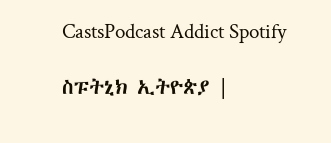CastsPodcast Addict Spotify

ስፑትኒክ ኢትዮጵያ |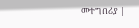መተግበሪያ |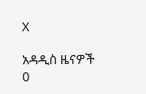X

አዳዲስ ዜናዎች
0